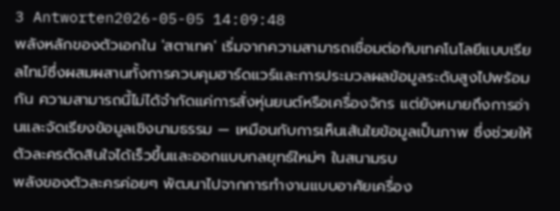3 Antworten2026-05-05 14:09:48
พลังหลักของตัวเอกใน 'สตาเทค' เริ่มจากความสามารถเชื่อมต่อกับเทคโนโลยีแบบเรียลไทม์ซึ่งผสมผสานทั้งการควบคุมฮาร์ดแวร์และการประมวลผลข้อมูลระดับสูงไปพร้อมกัน ความสามารถนี้ไม่ได้จำกัดแค่การสั่งหุ่นยนต์หรือเครื่องจักร แต่ยังหมายถึงการอ่านและจัดเรียงข้อมูลเชิงนามธรรม — เหมือนกับการเห็นเส้นใยข้อมูลเป็นภาพ ซึ่งช่วยให้ตัวละครตัดสินใจได้เร็วขึ้นและออกแบบกลยุทธ์ใหม่ๆ ในสนามรบ
พลังของตัวละครค่อยๆ พัฒนาไปจากการทำงานแบบอาศัยเครื่อง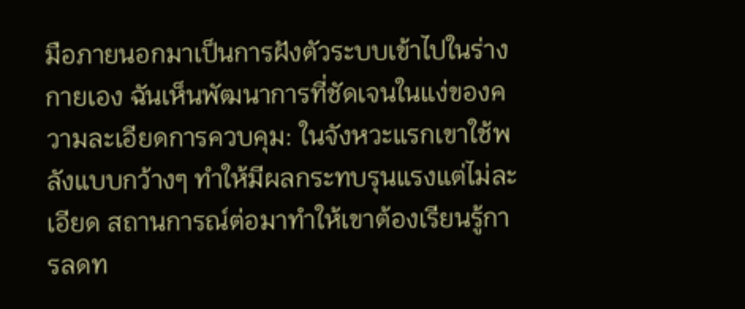มือภายนอกมาเป็นการฝังตัวระบบเข้าไปในร่างกายเอง ฉันเห็นพัฒนาการที่ชัดเจนในแง่ของความละเอียดการควบคุม: ในจังหวะแรกเขาใช้พลังแบบกว้างๆ ทำให้มีผลกระทบรุนแรงแต่ไม่ละเอียด สถานการณ์ต่อมาทำให้เขาต้องเรียนรู้การลดท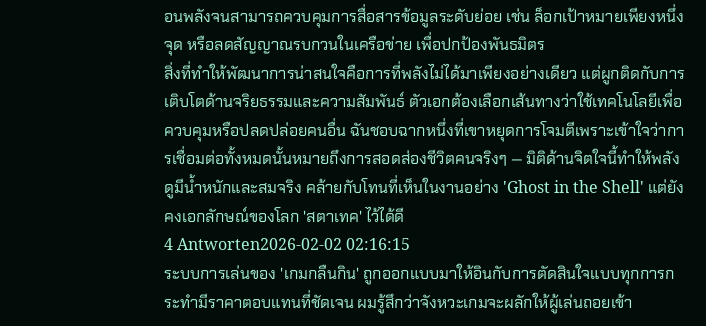อนพลังจนสามารถควบคุมการสื่อสารข้อมูลระดับย่อย เช่น ล็อกเป้าหมายเพียงหนึ่งจุด หรือลดสัญญาณรบกวนในเครือข่าย เพื่อปกป้องพันธมิตร
สิ่งที่ทำให้พัฒนาการน่าสนใจคือการที่พลังไม่ได้มาเพียงอย่างเดียว แต่ผูกติดกับการเติบโตด้านจริยธรรมและความสัมพันธ์ ตัวเอกต้องเลือกเส้นทางว่าใช้เทคโนโลยีเพื่อควบคุมหรือปลดปล่อยคนอื่น ฉันชอบฉากหนึ่งที่เขาหยุดการโจมตีเพราะเข้าใจว่าการเชื่อมต่อทั้งหมดนั้นหมายถึงการสอดส่องชีวิตคนจริงๆ — มิติด้านจิตใจนี้ทำให้พลังดูมีน้ำหนักและสมจริง คล้ายกับโทนที่เห็นในงานอย่าง 'Ghost in the Shell' แต่ยังคงเอกลักษณ์ของโลก 'สตาเทค' ไว้ได้ดี
4 Antworten2026-02-02 02:16:15
ระบบการเล่นของ 'เกมกลืนกิน' ถูกออกแบบมาให้อินกับการตัดสินใจแบบทุกการกระทำมีราคาตอบแทนที่ชัดเจน ผมรู้สึกว่าจังหวะเกมจะผลักให้ผู้เล่นถอยเข้า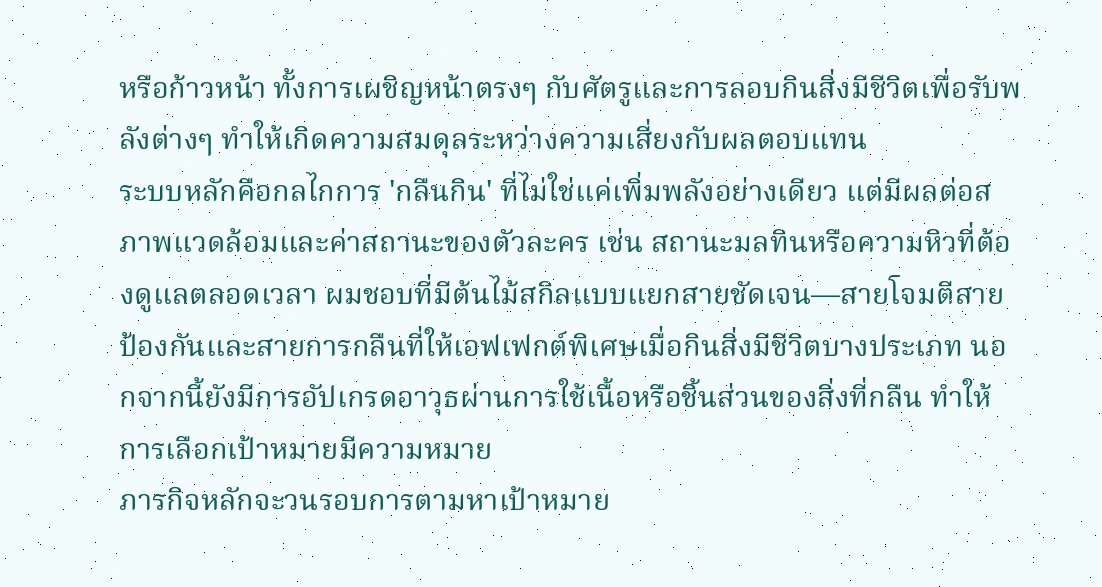หรือก้าวหน้า ทั้งการเผชิญหน้าตรงๆ กับศัตรูและการลอบกินสิ่งมีชีวิตเพื่อรับพลังต่างๆ ทำให้เกิดความสมดุลระหว่างความเสี่ยงกับผลตอบแทน
ระบบหลักคือกลไกการ 'กลืนกิน' ที่ไม่ใช่แค่เพิ่มพลังอย่างเดียว แต่มีผลต่อสภาพแวดล้อมและค่าสถานะของตัวละคร เช่น สถานะมลทินหรือความหิวที่ต้องดูแลตลอดเวลา ผมชอบที่มีต้นไม้สกิลแบบแยกสายชัดเจน—สายโจมตีสายป้องกันและสายการกลืนที่ให้เอฟเฟกต์พิเศษเมื่อกินสิ่งมีชีวิตบางประเภท นอกจากนี้ยังมีการอัปเกรดอาวุธผ่านการใช้เนื้อหรือชิ้นส่วนของสิ่งที่กลืน ทำให้การเลือกเป้าหมายมีความหมาย
ภารกิจหลักจะวนรอบการตามหาเป้าหมาย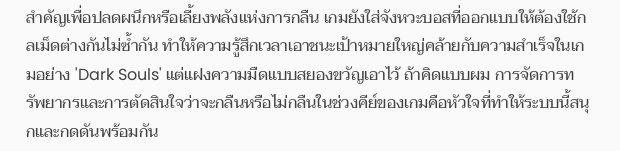สำคัญเพื่อปลดผนึกหรือเลี้ยงพลังแห่งการกลืน เกมยังใส่จังหวะบอสที่ออกแบบให้ต้องใช้กลเม็ดต่างกันไม่ซ้ำกัน ทำให้ความรู้สึกเวลาเอาชนะเป้าหมายใหญ่คล้ายกับความสำเร็จในเกมอย่าง 'Dark Souls' แต่แฝงความมืดแบบสยองขวัญเอาไว้ ถ้าคิดแบบผม การจัดการทรัพยากรและการตัดสินใจว่าจะกลืนหรือไม่กลืนในช่วงคีย์ของเกมคือหัวใจที่ทำให้ระบบนี้สนุกและกดดันพร้อมกัน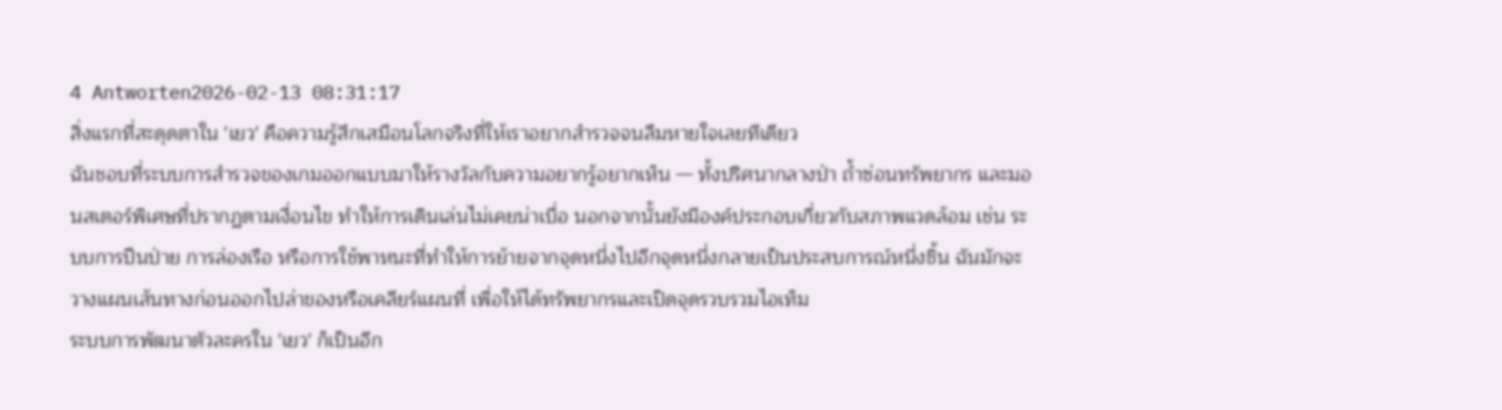4 Antworten2026-02-13 08:31:17
สิ่งแรกที่สะดุดตาใน 'เยว' คือความรู้สึกเสมือนโลกจริงที่ให้เราอยากสำรวจจนลืมหายใจเลยทีเดียว
ฉันชอบที่ระบบการสำรวจของเกมออกแบบมาให้รางวัลกับความอยากรู้อยากเห็น — ทั้งปริศนากลางป่า ถ้ำซ่อนทรัพยากร และมอนสเตอร์พิเศษที่ปรากฏตามเงื่อนไข ทำให้การเดินเล่นไม่เคยน่าเบื่อ นอกจากนั้นยังมีองค์ประกอบเกี่ยวกับสภาพแวดล้อม เช่น ระบบการปีนป่าย การล่องเรือ หรือการใช้พาหนะที่ทำให้การย้ายจากจุดหนึ่งไปอีกจุดหนึ่งกลายเป็นประสบการณ์หนึ่งชิ้น ฉันมักจะวางแผนเส้นทางก่อนออกไปล่าของหรือเคลียร์แผนที่ เพื่อให้ได้ทรัพยากรและเปิดจุดรวบรวมไอเท็ม
ระบบการพัฒนาตัวละครใน 'เยว' ก็เป็นอีก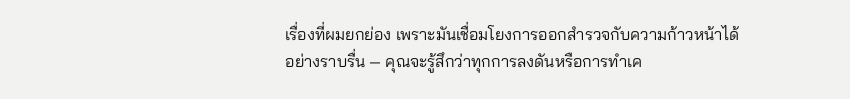เรื่องที่ผมยกย่อง เพราะมันเชื่อมโยงการออกสำรวจกับความก้าวหน้าได้อย่างราบรื่น — คุณจะรู้สึกว่าทุกการลงดันหรือการทำเค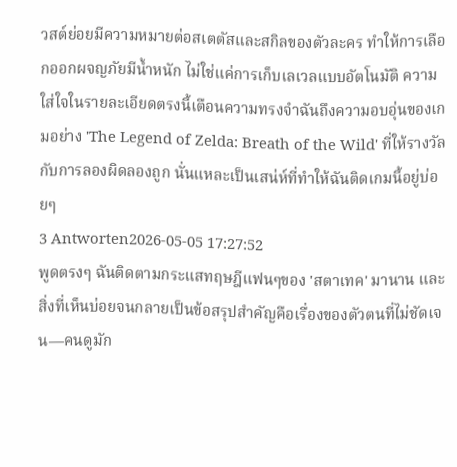วสต์ย่อยมีความหมายต่อสเตตัสและสกิลของตัวละคร ทำให้การเลือกออกผจญภัยมีน้ำหนัก ไม่ใช่แค่การเก็บเลเวลแบบอัตโนมัติ ความใส่ใจในรายละเอียดตรงนี้เตือนความทรงจำฉันถึงความอบอุ่นของเกมอย่าง 'The Legend of Zelda: Breath of the Wild' ที่ให้รางวัลกับการลองผิดลองถูก นั่นแหละเป็นเสน่ห์ที่ทำให้ฉันติดเกมนี้อยู่บ่อยๆ
3 Antworten2026-05-05 17:27:52
พูดตรงๆ ฉันติดตามกระแสทฤษฎีแฟนๆของ 'สตาเทค' มานาน และสิ่งที่เห็นบ่อยจนกลายเป็นข้อสรุปสำคัญคือเรื่องของตัวตนที่ไม่ชัดเจน—คนดูมัก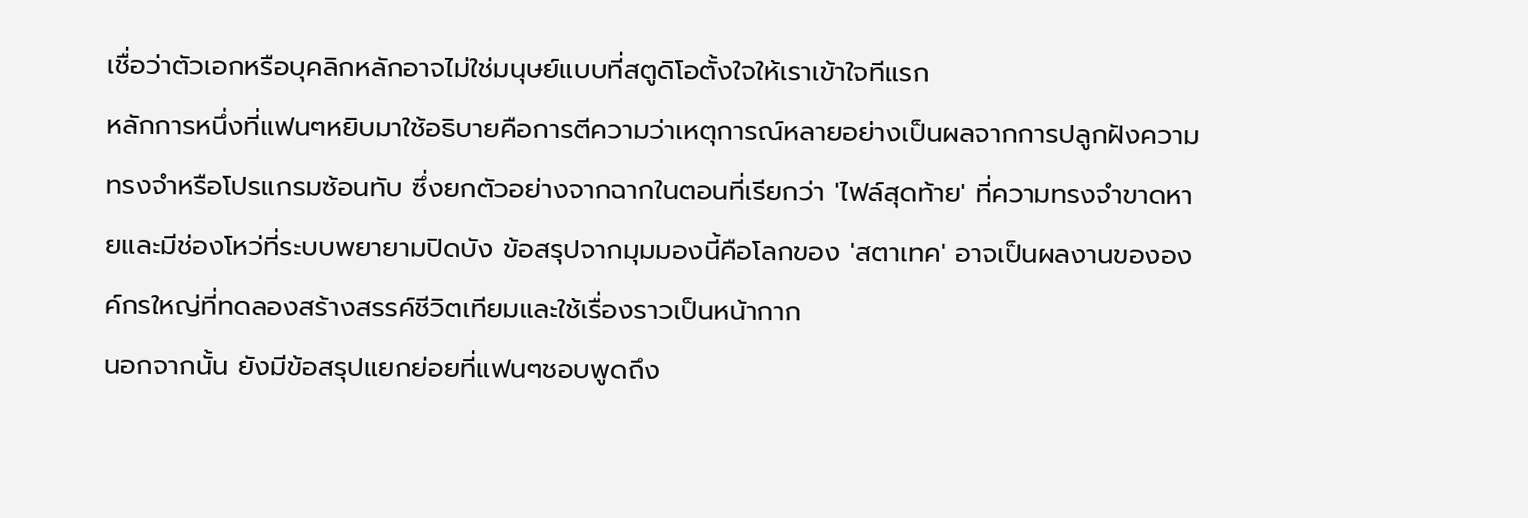เชื่อว่าตัวเอกหรือบุคลิกหลักอาจไม่ใช่มนุษย์แบบที่สตูดิโอตั้งใจให้เราเข้าใจทีแรก
หลักการหนึ่งที่แฟนๆหยิบมาใช้อธิบายคือการตีความว่าเหตุการณ์หลายอย่างเป็นผลจากการปลูกฝังความทรงจำหรือโปรแกรมซ้อนทับ ซึ่งยกตัวอย่างจากฉากในตอนที่เรียกว่า 'ไฟล์สุดท้าย' ที่ความทรงจำขาดหายและมีช่องโหว่ที่ระบบพยายามปิดบัง ข้อสรุปจากมุมมองนี้คือโลกของ 'สตาเทค' อาจเป็นผลงานขององค์กรใหญ่ที่ทดลองสร้างสรรค์ชีวิตเทียมและใช้เรื่องราวเป็นหน้ากาก
นอกจากนั้น ยังมีข้อสรุปแยกย่อยที่แฟนๆชอบพูดถึง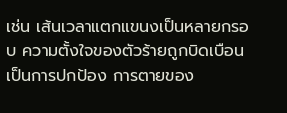เช่น เส้นเวลาแตกแขนงเป็นหลายกรอบ ความตั้งใจของตัวร้ายถูกบิดเบือนเป็นการปกป้อง การตายของ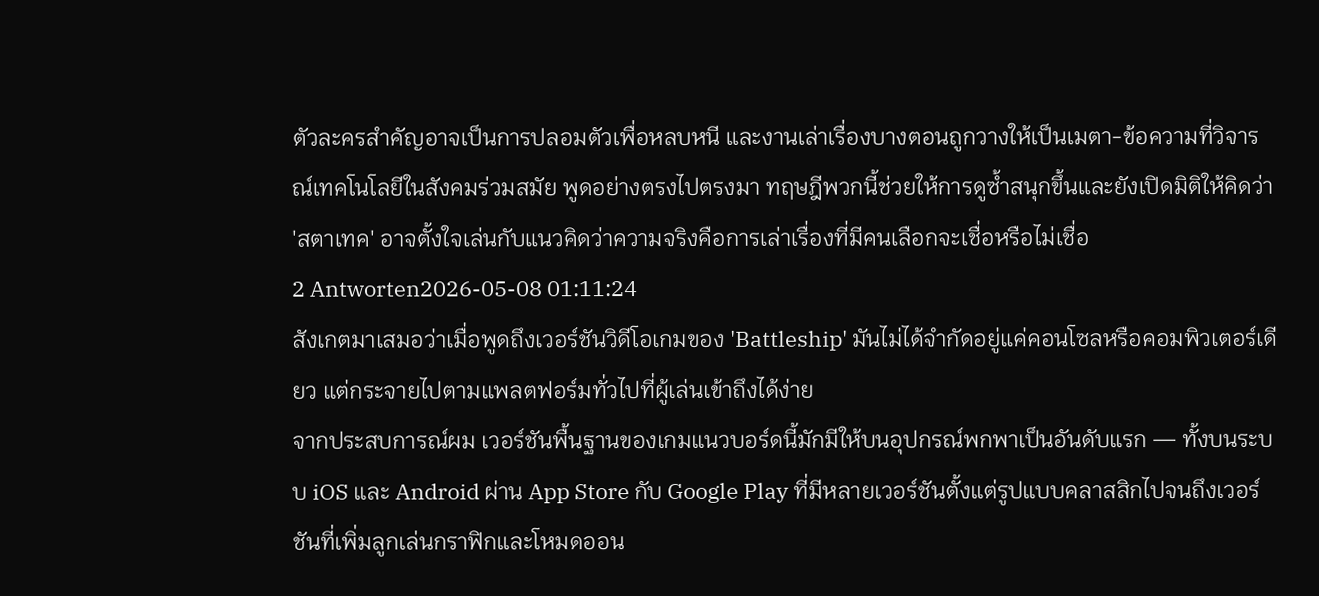ตัวละครสำคัญอาจเป็นการปลอมตัวเพื่อหลบหนี และงานเล่าเรื่องบางตอนถูกวางให้เป็นเมตา-ข้อความที่วิจารณ์เทคโนโลยีในสังคมร่วมสมัย พูดอย่างตรงไปตรงมา ทฤษฎีพวกนี้ช่วยให้การดูซ้ำสนุกขึ้นและยังเปิดมิติให้คิดว่า 'สตาเทค' อาจตั้งใจเล่นกับแนวคิดว่าความจริงคือการเล่าเรื่องที่มีคนเลือกจะเชื่อหรือไม่เชื่อ
2 Antworten2026-05-08 01:11:24
สังเกตมาเสมอว่าเมื่อพูดถึงเวอร์ชันวิดีโอเกมของ 'Battleship' มันไม่ได้จำกัดอยู่แค่คอนโซลหรือคอมพิวเตอร์เดียว แต่กระจายไปตามแพลตฟอร์มทั่วไปที่ผู้เล่นเข้าถึงได้ง่าย
จากประสบการณ์ผม เวอร์ชันพื้นฐานของเกมแนวบอร์ดนี้มักมีให้บนอุปกรณ์พกพาเป็นอันดับแรก — ทั้งบนระบบ iOS และ Android ผ่าน App Store กับ Google Play ที่มีหลายเวอร์ชันตั้งแต่รูปแบบคลาสสิกไปจนถึงเวอร์ชันที่เพิ่มลูกเล่นกราฟิกและโหมดออน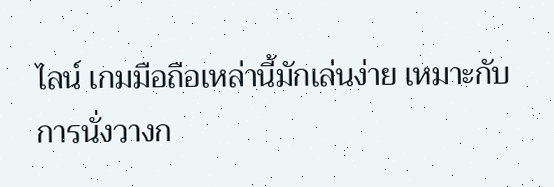ไลน์ เกมมือถือเหล่านี้มักเล่นง่าย เหมาะกับการนั่งวางก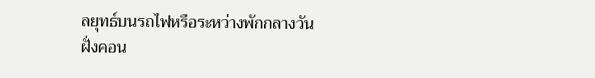ลยุทธ์บนรถไฟหรือระหว่างพักกลางวัน
ฝั่งคอน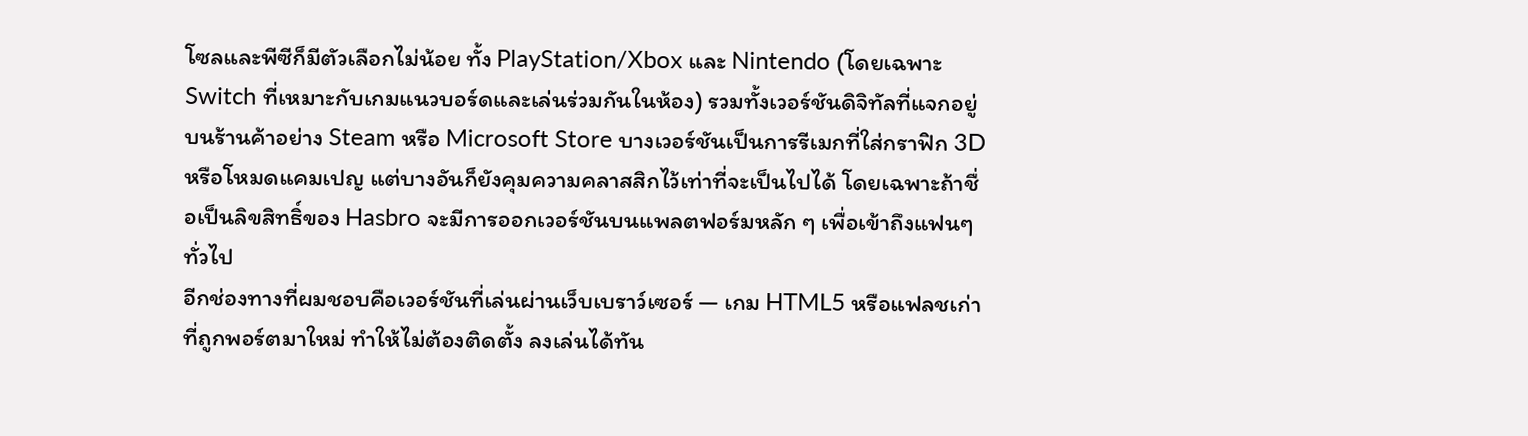โซลและพีซีก็มีตัวเลือกไม่น้อย ทั้ง PlayStation/Xbox และ Nintendo (โดยเฉพาะ Switch ที่เหมาะกับเกมแนวบอร์ดและเล่นร่วมกันในห้อง) รวมทั้งเวอร์ชันดิจิทัลที่แจกอยู่บนร้านค้าอย่าง Steam หรือ Microsoft Store บางเวอร์ชันเป็นการรีเมกที่ใส่กราฟิก 3D หรือโหมดแคมเปญ แต่บางอันก็ยังคุมความคลาสสิกไว้เท่าที่จะเป็นไปได้ โดยเฉพาะถ้าชื่อเป็นลิขสิทธิ์ของ Hasbro จะมีการออกเวอร์ชันบนแพลตฟอร์มหลัก ๆ เพื่อเข้าถึงแฟนๆ ทั่วไป
อีกช่องทางที่ผมชอบคือเวอร์ชันที่เล่นผ่านเว็บเบราว์เซอร์ — เกม HTML5 หรือแฟลชเก่าที่ถูกพอร์ตมาใหม่ ทำให้ไม่ต้องติดตั้ง ลงเล่นได้ทัน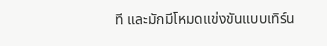ที และมักมีโหมดแข่งขันแบบเทิร์น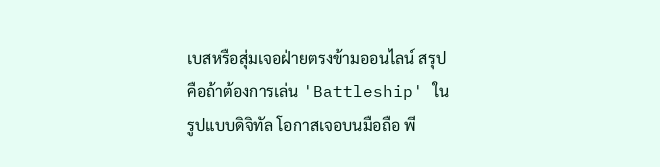เบสหรือสุ่มเจอฝ่ายตรงข้ามออนไลน์ สรุปคือถ้าต้องการเล่น 'Battleship' ในรูปแบบดิจิทัล โอกาสเจอบนมือถือ พี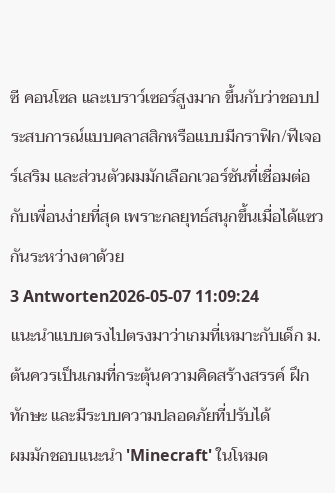ซี คอนโซล และเบราว์เซอร์สูงมาก ขึ้นกับว่าชอบประสบการณ์แบบคลาสสิกหรือแบบมีกราฟิก/ฟีเจอร์เสริม และส่วนตัวผมมักเลือกเวอร์ชันที่เชื่อมต่อกับเพื่อนง่ายที่สุด เพราะกลยุทธ์สนุกขึ้นเมื่อได้แซวกันระหว่างตาด้วย
3 Antworten2026-05-07 11:09:24
แนะนำแบบตรงไปตรงมาว่าเกมที่เหมาะกับเด็ก ม.ต้นควรเป็นเกมที่กระตุ้นความคิดสร้างสรรค์ ฝึกทักษะ และมีระบบความปลอดภัยที่ปรับได้
ผมมักชอบแนะนำ 'Minecraft' ในโหมด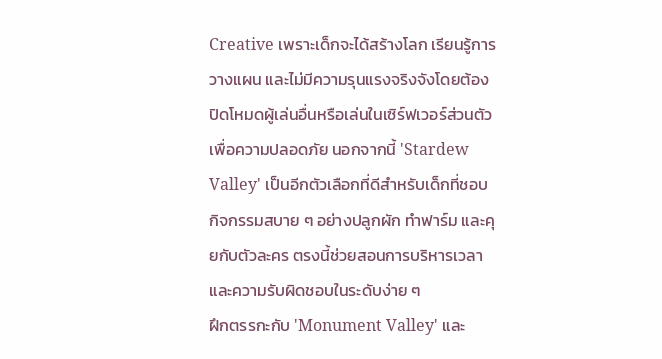Creative เพราะเด็กจะได้สร้างโลก เรียนรู้การวางแผน และไม่มีความรุนแรงจริงจังโดยต้องปิดโหมดผู้เล่นอื่นหรือเล่นในเซิร์ฟเวอร์ส่วนตัวเพื่อความปลอดภัย นอกจากนี้ 'Stardew Valley' เป็นอีกตัวเลือกที่ดีสำหรับเด็กที่ชอบกิจกรรมสบาย ๆ อย่างปลูกผัก ทำฟาร์ม และคุยกับตัวละคร ตรงนี้ช่วยสอนการบริหารเวลาและความรับผิดชอบในระดับง่าย ๆ
ฝึกตรรกะกับ 'Monument Valley' และ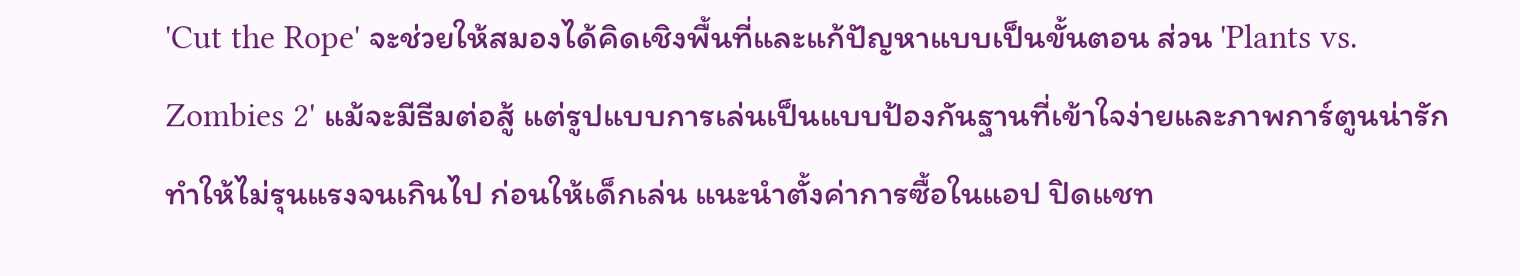'Cut the Rope' จะช่วยให้สมองได้คิดเชิงพื้นที่และแก้ปัญหาแบบเป็นขั้นตอน ส่วน 'Plants vs. Zombies 2' แม้จะมีธีมต่อสู้ แต่รูปแบบการเล่นเป็นแบบป้องกันฐานที่เข้าใจง่ายและภาพการ์ตูนน่ารัก ทำให้ไม่รุนแรงจนเกินไป ก่อนให้เด็กเล่น แนะนำตั้งค่าการซื้อในแอป ปิดแชท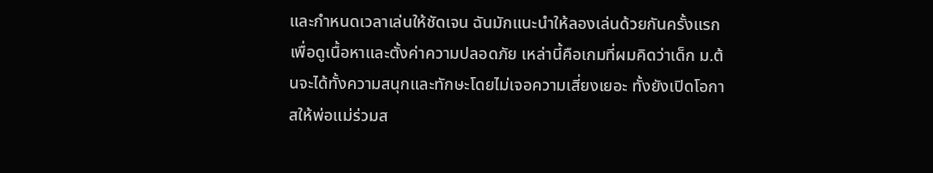และกำหนดเวลาเล่นให้ชัดเจน ฉันมักแนะนำให้ลองเล่นด้วยกันครั้งแรกเพื่อดูเนื้อหาและตั้งค่าความปลอดภัย เหล่านี้คือเกมที่ผมคิดว่าเด็ก ม.ต้นจะได้ทั้งความสนุกและทักษะโดยไม่เจอความเสี่ยงเยอะ ทั้งยังเปิดโอกาสให้พ่อแม่ร่วมส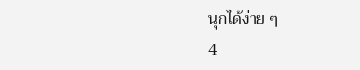นุกได้ง่าย ๆ
4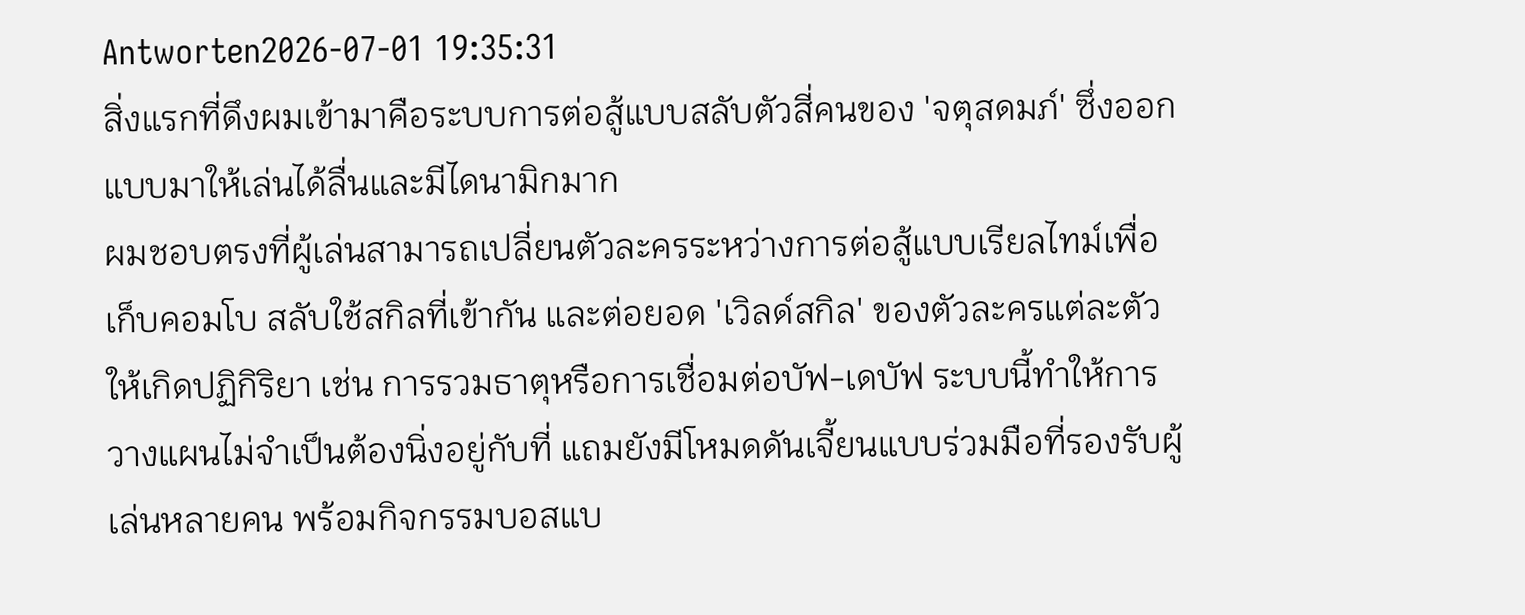Antworten2026-07-01 19:35:31
สิ่งแรกที่ดึงผมเข้ามาคือระบบการต่อสู้แบบสลับตัวสี่คนของ 'จตุสดมภ์' ซึ่งออกแบบมาให้เล่นได้ลื่นและมีไดนามิกมาก
ผมชอบตรงที่ผู้เล่นสามารถเปลี่ยนตัวละครระหว่างการต่อสู้แบบเรียลไทม์เพื่อเก็บคอมโบ สลับใช้สกิลที่เข้ากัน และต่อยอด 'เวิลด์สกิล' ของตัวละครแต่ละตัวให้เกิดปฏิกิริยา เช่น การรวมธาตุหรือการเชื่อมต่อบัฟ-เดบัฟ ระบบนี้ทำให้การวางแผนไม่จำเป็นต้องนิ่งอยู่กับที่ แถมยังมีโหมดดันเจี้ยนแบบร่วมมือที่รองรับผู้เล่นหลายคน พร้อมกิจกรรมบอสแบ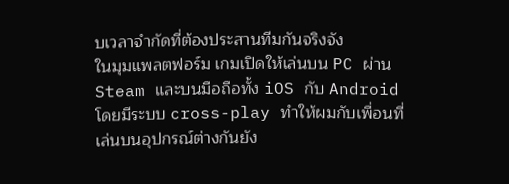บเวลาจำกัดที่ต้องประสานทีมกันจริงจัง
ในมุมแพลตฟอร์ม เกมเปิดให้เล่นบน PC ผ่าน Steam และบนมือถือทั้ง iOS กับ Android โดยมีระบบ cross-play ทำให้ผมกับเพื่อนที่เล่นบนอุปกรณ์ต่างกันยัง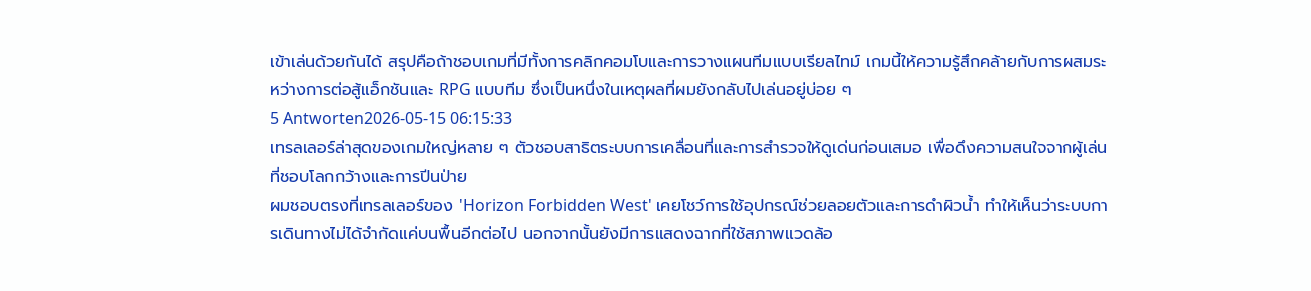เข้าเล่นด้วยกันได้ สรุปคือถ้าชอบเกมที่มีทั้งการคลิกคอมโบและการวางแผนทีมแบบเรียลไทม์ เกมนี้ให้ความรู้สึกคล้ายกับการผสมระหว่างการต่อสู้แอ็กชันและ RPG แบบทีม ซึ่งเป็นหนึ่งในเหตุผลที่ผมยังกลับไปเล่นอยู่บ่อย ๆ
5 Antworten2026-05-15 06:15:33
เทรลเลอร์ล่าสุดของเกมใหญ่หลาย ๆ ตัวชอบสาธิตระบบการเคลื่อนที่และการสำรวจให้ดูเด่นก่อนเสมอ เพื่อดึงความสนใจจากผู้เล่นที่ชอบโลกกว้างและการปีนป่าย
ผมชอบตรงที่เทรลเลอร์ของ 'Horizon Forbidden West' เคยโชว์การใช้อุปกรณ์ช่วยลอยตัวและการดำผิวน้ำ ทำให้เห็นว่าระบบการเดินทางไม่ได้จำกัดแค่บนพื้นอีกต่อไป นอกจากนั้นยังมีการแสดงฉากที่ใช้สภาพแวดล้อ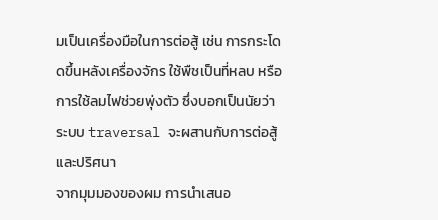มเป็นเครื่องมือในการต่อสู้ เช่น การกระโดดขึ้นหลังเครื่องจักร ใช้พืชเป็นที่หลบ หรือการใช้ลมไฟช่วยพุ่งตัว ซึ่งบอกเป็นนัยว่าระบบ traversal จะผสานกับการต่อสู้และปริศนา
จากมุมมองของผม การนำเสนอ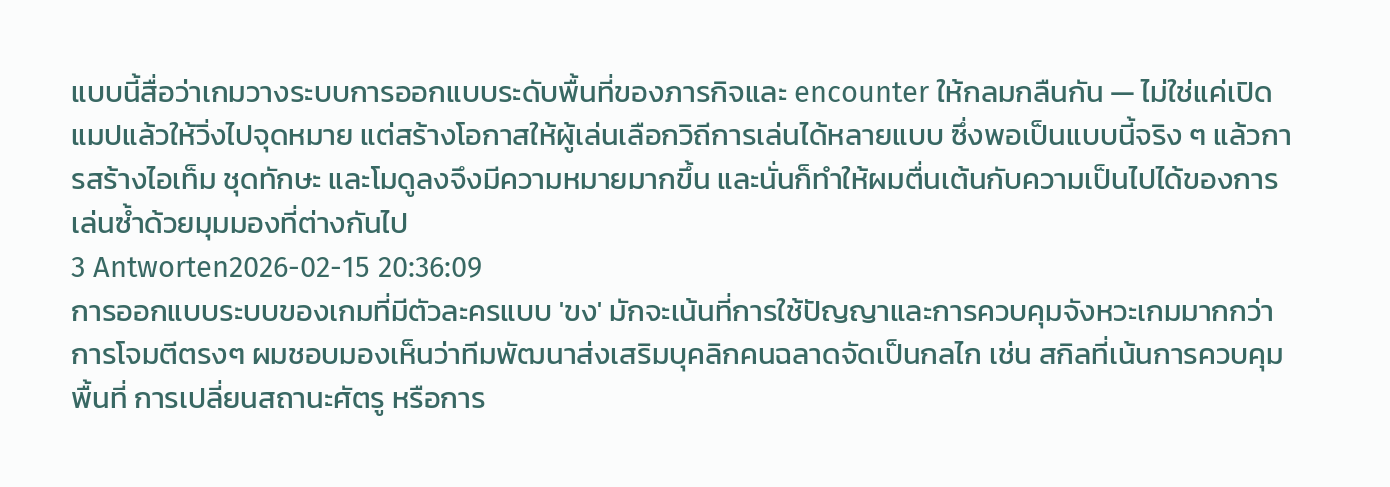แบบนี้สื่อว่าเกมวางระบบการออกแบบระดับพื้นที่ของภารกิจและ encounter ให้กลมกลืนกัน — ไม่ใช่แค่เปิดแมปแล้วให้วิ่งไปจุดหมาย แต่สร้างโอกาสให้ผู้เล่นเลือกวิถีการเล่นได้หลายแบบ ซึ่งพอเป็นแบบนี้จริง ๆ แล้วการสร้างไอเท็ม ชุดทักษะ และโมดูลงจึงมีความหมายมากขึ้น และนั่นก็ทำให้ผมตื่นเต้นกับความเป็นไปได้ของการเล่นซ้ำด้วยมุมมองที่ต่างกันไป
3 Antworten2026-02-15 20:36:09
การออกแบบระบบของเกมที่มีตัวละครแบบ 'ขง' มักจะเน้นที่การใช้ปัญญาและการควบคุมจังหวะเกมมากกว่าการโจมตีตรงๆ ผมชอบมองเห็นว่าทีมพัฒนาส่งเสริมบุคลิกคนฉลาดจัดเป็นกลไก เช่น สกิลที่เน้นการควบคุมพื้นที่ การเปลี่ยนสถานะศัตรู หรือการ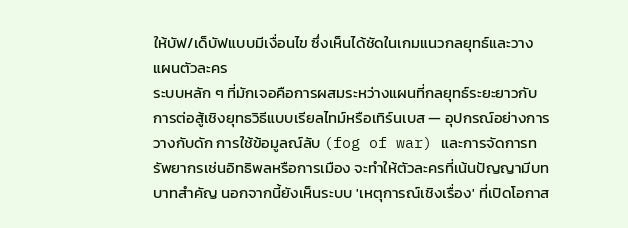ให้บัฟ/เด็บัฟแบบมีเงื่อนไข ซึ่งเห็นได้ชัดในเกมแนวกลยุทธ์และวางแผนตัวละคร
ระบบหลัก ๆ ที่มักเจอคือการผสมระหว่างแผนที่กลยุทธ์ระยะยาวกับการต่อสู้เชิงยุทธวิธีแบบเรียลไทม์หรือเทิร์นเบส — อุปกรณ์อย่างการวางกับดัก การใช้ข้อมูลณ์ลับ (fog of war) และการจัดการทรัพยากรเช่นอิทธิพลหรือการเมือง จะทำให้ตัวละครที่เน้นปัญญามีบทบาทสำคัญ นอกจากนี้ยังเห็นระบบ 'เหตุการณ์เชิงเรื่อง' ที่เปิดโอกาส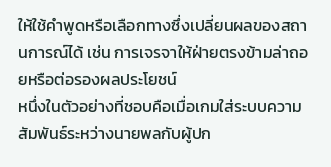ให้ใช้คำพูดหรือเลือกทางซึ่งเปลี่ยนผลของสถานการณ์ได้ เช่น การเจรจาให้ฝ่ายตรงข้ามล่าถอยหรือต่อรองผลประโยชน์
หนึ่งในตัวอย่างที่ชอบคือเมื่อเกมใส่ระบบความสัมพันธ์ระหว่างนายพลกับผู้ปก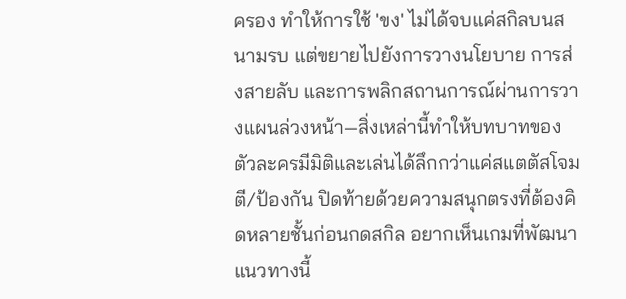ครอง ทำให้การใช้ 'ขง' ไม่ได้จบแค่สกิลบนสนามรบ แต่ขยายไปยังการวางนโยบาย การส่งสายลับ และการพลิกสถานการณ์ผ่านการวางแผนล่วงหน้า—สิ่งเหล่านี้ทำให้บทบาทของตัวละครมีมิติและเล่นได้ลึกกว่าแค่สแตตัสโจมตี/ป้องกัน ปิดท้ายด้วยความสนุกตรงที่ต้องคิดหลายชั้นก่อนกดสกิล อยากเห็นเกมที่พัฒนาแนวทางนี้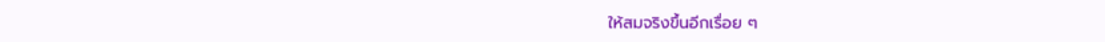ให้สมจริงขึ้นอีกเรื่อย ๆ